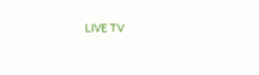LIVE TV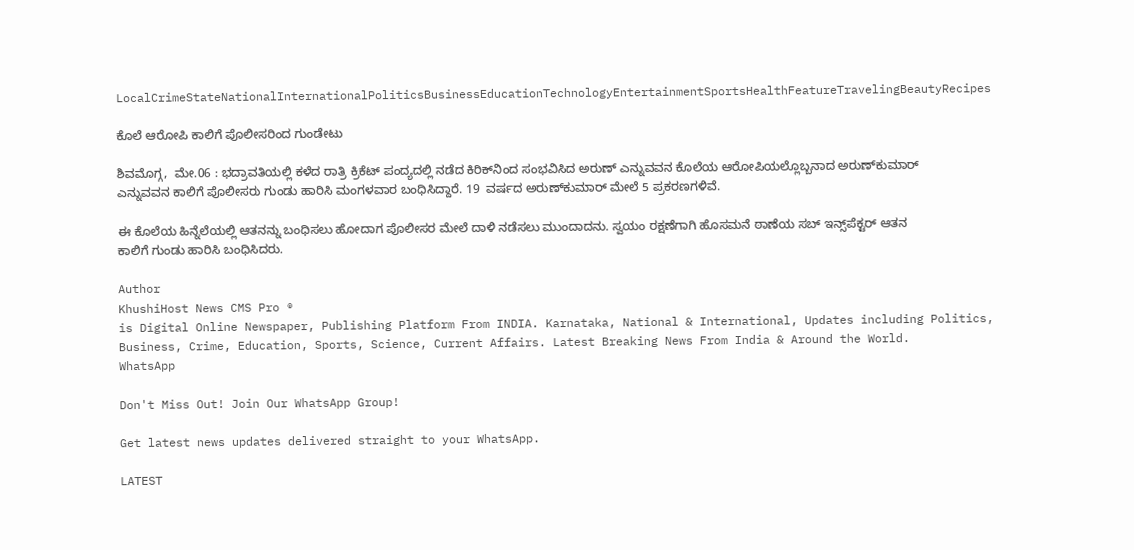LocalCrimeStateNationalInternationalPoliticsBusinessEducationTechnologyEntertainmentSportsHealthFeatureTravelingBeautyRecipes

ಕೊಲೆ ಆರೋಪಿ ಕಾಲಿಗೆ ಪೊಲೀಸರಿಂದ ಗುಂಡೇಟು

ಶಿವಮೊಗ್ಗ,  ಮೇ.06 : ಭದ್ರಾವತಿಯಲ್ಲಿ ಕಳೆದ ರಾತ್ರಿ ಕ್ರಿಕೆಟ್ ಪಂದ್ಯದಲ್ಲಿ ನಡೆದ ಕಿರಿಕ್‌ನಿಂದ ಸಂಭವಿಸಿದ ಅರುಣ್ ಎನ್ನುವವನ ಕೊಲೆಯ ಆರೋಪಿಯಲ್ಲೊಬ್ಬನಾದ ಅರುಣ್‌ಕುಮಾರ್ ಎನ್ನುವವನ ಕಾಲಿಗೆ ಪೊಲೀಸರು ಗುಂಡು ಹಾರಿಸಿ ಮಂಗಳವಾರ ಬಂಧಿಸಿದ್ದಾರೆ. 19  ವರ್ಷದ ಅರುಣ್‌ಕುಮಾರ್ ಮೇಲೆ 5 ಪ್ರಕರಣಗಳಿವೆ.

ಈ ಕೊಲೆಯ ಹಿನ್ನೆಲೆಯಲ್ಲಿ ಆತನನ್ನು ಬಂಧಿಸಲು ಹೋದಾಗ ಪೊಲೀಸರ ಮೇಲೆ ದಾಳಿ ನಡೆಸಲು ಮುಂದಾದನು. ಸ್ವಯಂ ರಕ್ಷಣೆಗಾಗಿ ಹೊಸಮನೆ ಠಾಣೆಯ ಸಬ್ ಇನ್ಸ್‌ಪೆಕ್ಟರ್ ಆತನ ಕಾಲಿಗೆ ಗುಂಡು ಹಾರಿಸಿ ಬಂಧಿಸಿದರು.

Author
KhushiHost News CMS Pro ®
is Digital Online Newspaper, Publishing Platform From INDIA. Karnataka, National & International, Updates including Politics, Business, Crime, Education, Sports, Science, Current Affairs. Latest Breaking News From India & Around the World.
WhatsApp

Don't Miss Out! Join Our WhatsApp Group!

Get latest news updates delivered straight to your WhatsApp.

LATEST